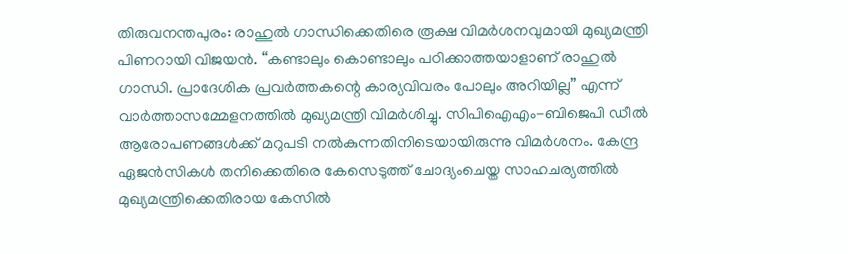തിരുവനന്തപുരം: രാഹുൽ ഗാന്ധിക്കെതിരെ രൂക്ഷ വിമർശനവുമായി മുഖ്യമന്ത്രി പിണറായി വിജയൻ. “കണ്ടാലും കൊണ്ടാലും പഠിക്കാത്തയാളാണ് രാഹുൽ ഗാന്ധി. പ്രാദേശിക പ്രവർത്തകന്റെ കാര്യവിവരം പോലും അറിയില്ല” എന്ന് വാർത്താസമ്മേളനത്തിൽ മുഖ്യമന്ത്രി വിമർശിച്ചു. സിപിഐഎം-ബിജെപി ഡീൽ ആരോപണങ്ങൾക്ക് മറുപടി നൽകുന്നതിനിടെയായിരുന്നു വിമർശനം. കേന്ദ്ര ഏജൻസികൾ തനിക്കെതിരെ കേസെടുത്ത് ചോദ്യംചെയ്ത സാഹചര്യത്തിൽ മുഖ്യമന്ത്രിക്കെതിരായ കേസിൽ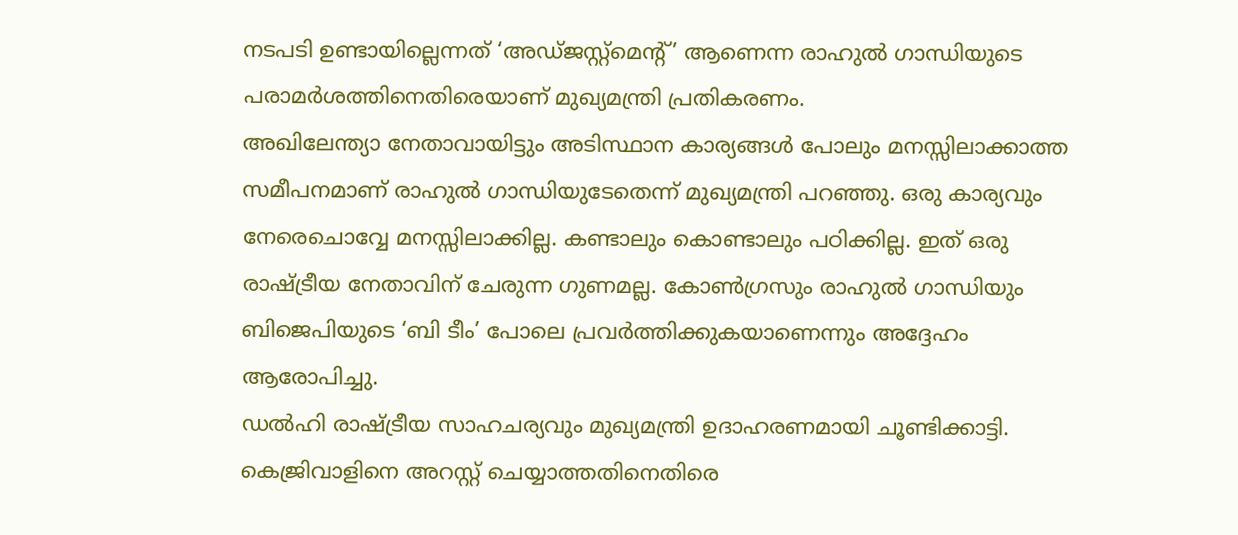നടപടി ഉണ്ടായില്ലെന്നത് ‘അഡ്ജസ്റ്റ്മെന്റ്’ ആണെന്ന രാഹുൽ ഗാന്ധിയുടെ പരാമർശത്തിനെതിരെയാണ് മുഖ്യമന്ത്രി പ്രതികരണം.
അഖിലേന്ത്യാ നേതാവായിട്ടും അടിസ്ഥാന കാര്യങ്ങൾ പോലും മനസ്സിലാക്കാത്ത സമീപനമാണ് രാഹുൽ ഗാന്ധിയുടേതെന്ന് മുഖ്യമന്ത്രി പറഞ്ഞു. ഒരു കാര്യവും നേരെചൊവ്വേ മനസ്സിലാക്കില്ല. കണ്ടാലും കൊണ്ടാലും പഠിക്കില്ല. ഇത് ഒരു രാഷ്ട്രീയ നേതാവിന് ചേരുന്ന ഗുണമല്ല. കോൺഗ്രസും രാഹുൽ ഗാന്ധിയും ബിജെപിയുടെ ‘ബി ടീം’ പോലെ പ്രവർത്തിക്കുകയാണെന്നും അദ്ദേഹം ആരോപിച്ചു.
ഡൽഹി രാഷ്ട്രീയ സാഹചര്യവും മുഖ്യമന്ത്രി ഉദാഹരണമായി ചൂണ്ടിക്കാട്ടി. കെജ്രിവാളിനെ അറസ്റ്റ് ചെയ്യാത്തതിനെതിരെ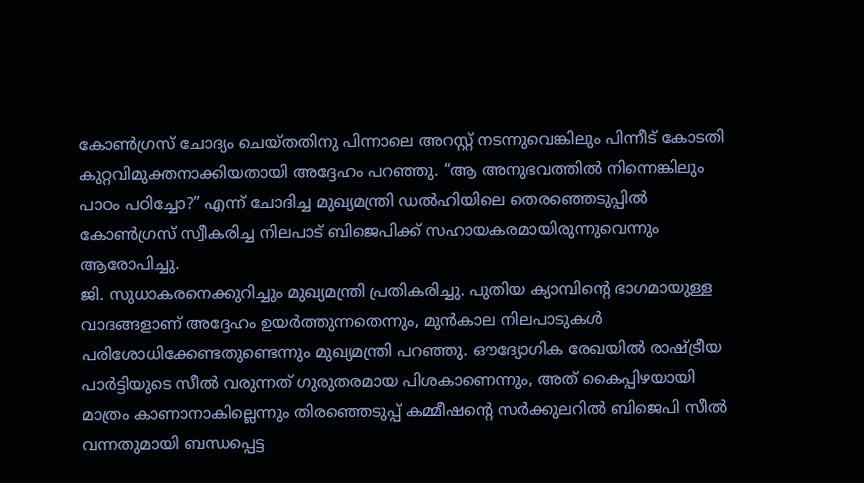കോൺഗ്രസ് ചോദ്യം ചെയ്തതിനു പിന്നാലെ അറസ്റ്റ് നടന്നുവെങ്കിലും പിന്നീട് കോടതി കുറ്റവിമുക്തനാക്കിയതായി അദ്ദേഹം പറഞ്ഞു. “ആ അനുഭവത്തിൽ നിന്നെങ്കിലും പാഠം പഠിച്ചോ?” എന്ന് ചോദിച്ച മുഖ്യമന്ത്രി ഡൽഹിയിലെ തെരഞ്ഞെടുപ്പിൽ കോൺഗ്രസ് സ്വീകരിച്ച നിലപാട് ബിജെപിക്ക് സഹായകരമായിരുന്നുവെന്നും ആരോപിച്ചു.
ജി. സുധാകരനെക്കുറിച്ചും മുഖ്യമന്ത്രി പ്രതികരിച്ചു. പുതിയ ക്യാമ്പിന്റെ ഭാഗമായുള്ള വാദങ്ങളാണ് അദ്ദേഹം ഉയർത്തുന്നതെന്നും, മുൻകാല നിലപാടുകൾ പരിശോധിക്കേണ്ടതുണ്ടെന്നും മുഖ്യമന്ത്രി പറഞ്ഞു. ഔദ്യോഗിക രേഖയിൽ രാഷ്ട്രീയ പാർട്ടിയുടെ സീൽ വരുന്നത് ഗുരുതരമായ പിശകാണെന്നും, അത് കൈപ്പിഴയായി മാത്രം കാണാനാകില്ലെന്നും തിരഞ്ഞെടുപ്പ് കമ്മീഷന്റെ സർക്കുലറിൽ ബിജെപി സീൽ വന്നതുമായി ബന്ധപ്പെട്ട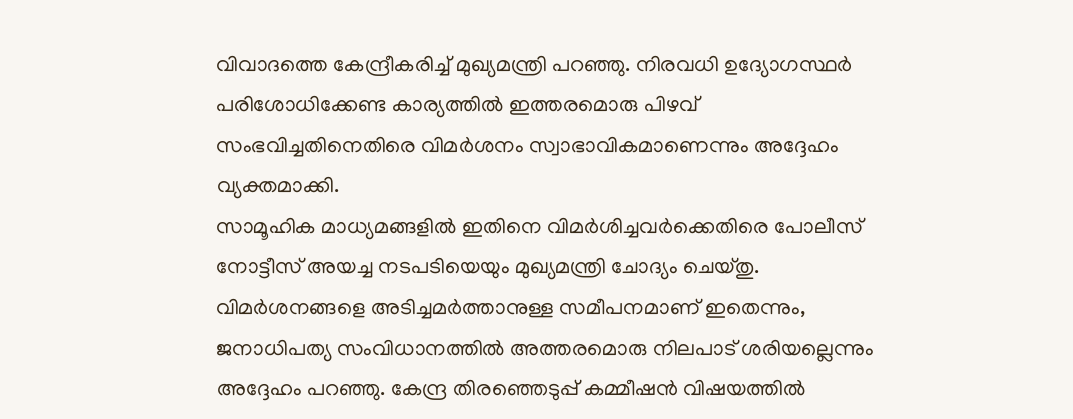വിവാദത്തെ കേന്ദ്രീകരിച്ച് മുഖ്യമന്ത്രി പറഞ്ഞു. നിരവധി ഉദ്യോഗസ്ഥർ പരിശോധിക്കേണ്ട കാര്യത്തിൽ ഇത്തരമൊരു പിഴവ് സംഭവിച്ചതിനെതിരെ വിമർശനം സ്വാഭാവികമാണെന്നും അദ്ദേഹം വ്യക്തമാക്കി.
സാമൂഹിക മാധ്യമങ്ങളിൽ ഇതിനെ വിമർശിച്ചവർക്കെതിരെ പോലീസ് നോട്ടീസ് അയച്ച നടപടിയെയും മുഖ്യമന്ത്രി ചോദ്യം ചെയ്തു. വിമർശനങ്ങളെ അടിച്ചമർത്താനുള്ള സമീപനമാണ് ഇതെന്നും, ജനാധിപത്യ സംവിധാനത്തിൽ അത്തരമൊരു നിലപാട് ശരിയല്ലെന്നും അദ്ദേഹം പറഞ്ഞു. കേന്ദ്ര തിരഞ്ഞെടുപ്പ് കമ്മീഷൻ വിഷയത്തിൽ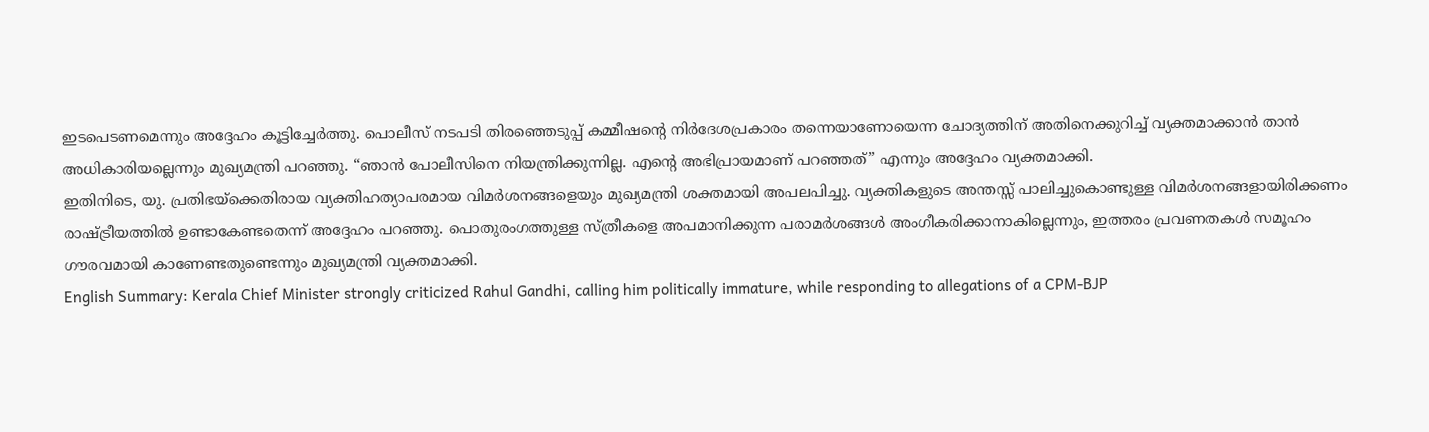ഇടപെടണമെന്നും അദ്ദേഹം കൂട്ടിച്ചേർത്തു. പൊലീസ് നടപടി തിരഞ്ഞെടുപ്പ് കമ്മീഷന്റെ നിർദേശപ്രകാരം തന്നെയാണോയെന്ന ചോദ്യത്തിന് അതിനെക്കുറിച്ച് വ്യക്തമാക്കാൻ താൻ അധികാരിയല്ലെന്നും മുഖ്യമന്ത്രി പറഞ്ഞു. “ഞാൻ പോലീസിനെ നിയന്ത്രിക്കുന്നില്ല. എന്റെ അഭിപ്രായമാണ് പറഞ്ഞത്” എന്നും അദ്ദേഹം വ്യക്തമാക്കി.
ഇതിനിടെ, യു. പ്രതിഭയ്ക്കെതിരായ വ്യക്തിഹത്യാപരമായ വിമർശനങ്ങളെയും മുഖ്യമന്ത്രി ശക്തമായി അപലപിച്ചു. വ്യക്തികളുടെ അന്തസ്സ് പാലിച്ചുകൊണ്ടുള്ള വിമർശനങ്ങളായിരിക്കണം രാഷ്ട്രീയത്തിൽ ഉണ്ടാകേണ്ടതെന്ന് അദ്ദേഹം പറഞ്ഞു. പൊതുരംഗത്തുള്ള സ്ത്രീകളെ അപമാനിക്കുന്ന പരാമർശങ്ങൾ അംഗീകരിക്കാനാകില്ലെന്നും, ഇത്തരം പ്രവണതകൾ സമൂഹം ഗൗരവമായി കാണേണ്ടതുണ്ടെന്നും മുഖ്യമന്ത്രി വ്യക്തമാക്കി.
English Summary: Kerala Chief Minister strongly criticized Rahul Gandhi, calling him politically immature, while responding to allegations of a CPM-BJP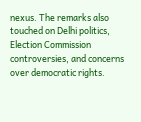nexus. The remarks also touched on Delhi politics, Election Commission controversies, and concerns over democratic rights.